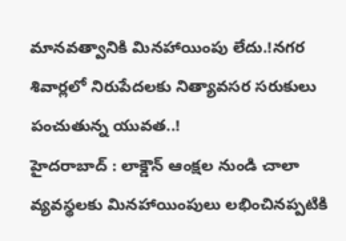మానవత్వానికి మినహాయింపు లేదు.!నగర శివార్లలో నిరుపేదలకు నిత్యావసర సరుకులు పంచుతున్న యువత..!
హైదరాబాద్ : లాక్డౌన్ ఆంక్షల నుండి చాలా వ్యవస్థలకు మినహాయింపులు లభించినప్పటికి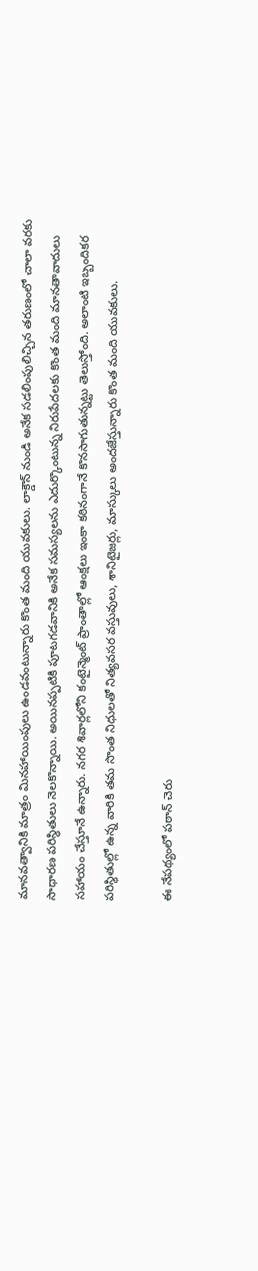మానవత్వానికి మాత్రం మినహాయింపులు ఉండవంటున్నారు కొంత మంది యువకులు. లాక్డౌన్ నుండి అనేక సడలింపులిచ్చిన తరుణంలో చాలా వరకు సాధారణ పరిస్ధితులు నెలకొన్నాయి. అయినప్పటికి పూటగడవానికి అనేక సమస్యలను ఎదుర్కొంటున్న నిరుపేదలకు కొంత మంది మానతావాదులు సహాయం చేస్తూనే ఉన్నారు. నగర శివార్లలోని కంటైన్మెంట్ ప్రాంతాల్లో ఆంక్షలు ఇంకా కఠినంగానే కొనసాగుతున్నట్టు తెలుస్తోంది. అలాంటి ఇబ్బందికర పరిస్థితుల్లో ఉన్న వారికి తమ సొంత నిధులతో నిత్యవసర వస్తువులు, శానిటైజర్లు, మాస్కులు అందజేస్తున్నారు కొంత మంది యువకులు.

ఈ నేపథ్యంలో పఠాన్ చెరు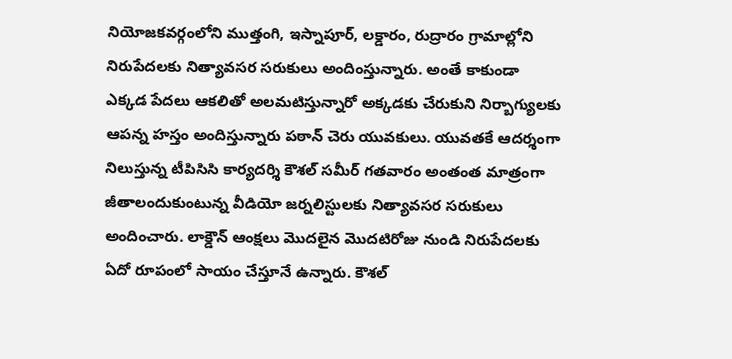నియోజకవర్గంలోని ముత్తంగి, ఇస్నాపూర్, లక్డారం, రుద్రారం గ్రామాల్లోని నిరుపేదలకు నిత్యావసర సరుకులు అందింస్తున్నారు. అంతే కాకుండా ఎక్కడ పేదలు ఆకలితో అలమటిస్తున్నారో అక్కడకు చేరుకుని నిర్బాగ్యులకు ఆపన్న హస్తం అందిస్తున్నారు పఠాన్ చెరు యువకులు. యువతకే ఆదర్శంగా నిలుస్తున్న టీపిసిసి కార్యదర్శి కౌశల్ సమీర్ గతవారం అంతంత మాత్రంగా జీతాలందుకుంటున్న వీడియో జర్నలిస్టులకు నిత్యావసర సరుకులు అందించారు. లాక్డౌన్ ఆంక్షలు మొదలైన మొదటిరోజు నుండి నిరుపేదలకు ఏదో రూపంలో సాయం చేస్తూనే ఉన్నారు. కౌశల్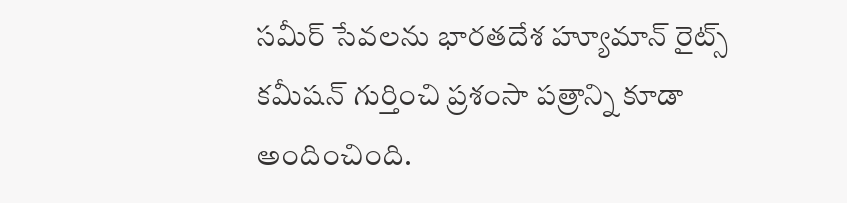సమీర్ సేవలను భారతదేశ హ్యూమాన్ రైట్స్ కమీషన్ గుర్తించి ప్రశంసా పత్రాన్ని కూడా అందించింది.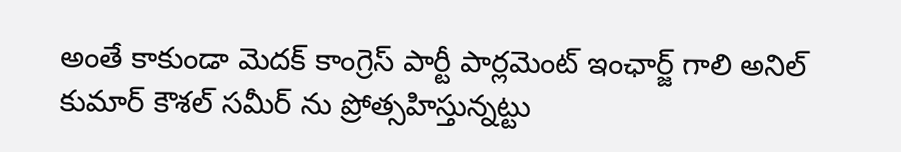అంతే కాకుండా మెదక్ కాంగ్రెస్ పార్టీ పార్లమెంట్ ఇంఛార్జ్ గాలి అనిల్ కుమార్ కౌశల్ సమీర్ ను ప్రోత్సహిస్తున్నట్టు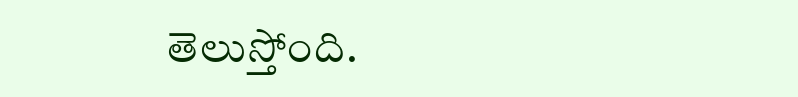తెలుస్తోంది.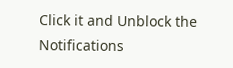Click it and Unblock the Notifications